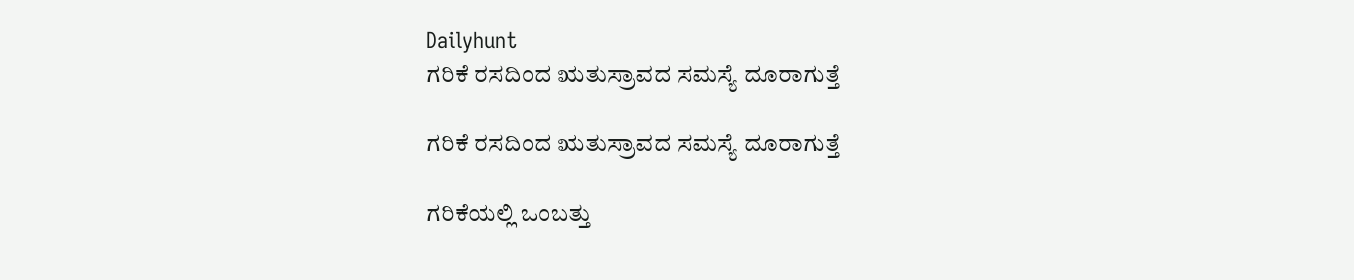Dailyhunt
ಗರಿಕೆ ರಸದಿಂದ ಋತುಸ್ರಾವದ ಸಮಸ್ಯೆ ದೂರಾಗುತ್ತೆ

ಗರಿಕೆ ರಸದಿಂದ ಋತುಸ್ರಾವದ ಸಮಸ್ಯೆ ದೂರಾಗುತ್ತೆ

ಗರಿಕೆಯಲ್ಲಿ ಒಂಬತ್ತು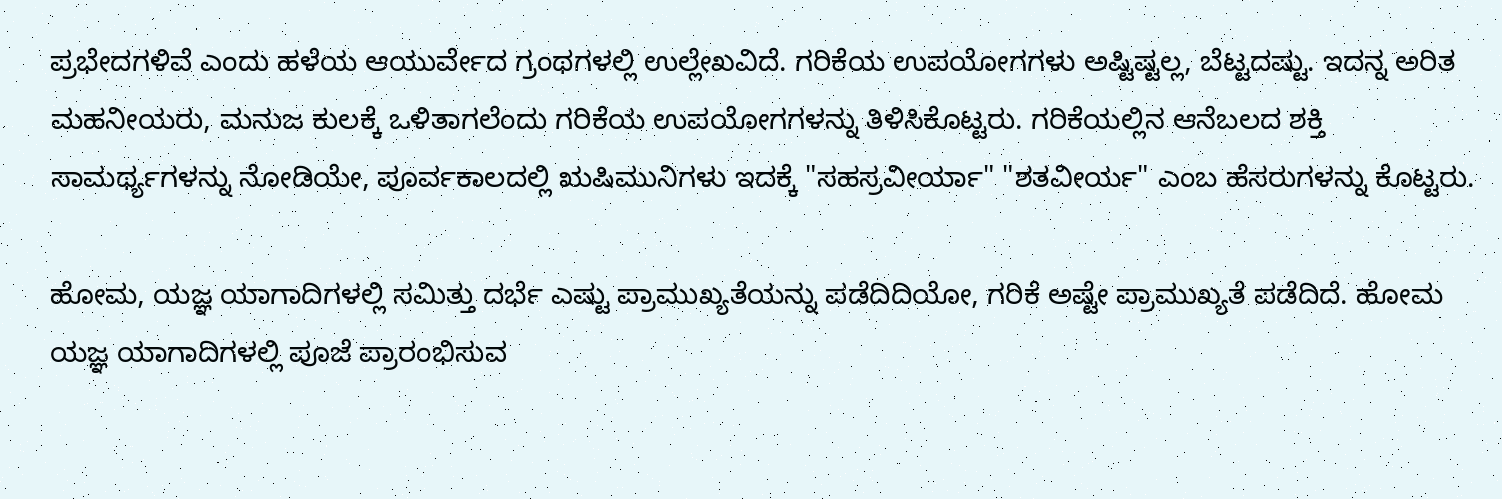ಪ್ರಭೇದಗಳಿವೆ ಎಂದು ಹಳೆಯ ಆಯುರ್ವೇದ ಗ್ರಂಥಗಳಲ್ಲಿ ಉಲ್ಲೇಖವಿದೆ. ಗರಿಕೆಯ ಉಪಯೋಗಗಳು ಅಷ್ಟಿಷ್ಟಲ್ಲ, ಬೆಟ್ಟದಷ್ಟು. ಇದನ್ನ ಅರಿತ ಮಹನೀಯರು, ಮನುಜ ಕುಲಕ್ಕೆ ಒಳಿತಾಗಲೆಂದು ಗರಿಕೆಯ ಉಪಯೋಗಗಳನ್ನು ತಿಳಿಸಿಕೊಟ್ಟರು. ಗರಿಕೆಯಲ್ಲಿನ ಆನೆಬಲದ ಶಕ್ತಿ ಸಾಮರ್ಥ್ಯಗಳನ್ನು ನೋಡಿಯೇ, ಪೂರ್ವಕಾಲದಲ್ಲಿ ಋಷಿಮುನಿಗಳು ಇದಕ್ಕೆ "ಸಹಸ್ರವೀರ್ಯಾ" "ಶತವೀರ್ಯ" ಎಂಬ ಹೆಸರುಗಳನ್ನು ಕೊಟ್ಟರು.

ಹೋಮ, ಯಜ್ಞ ಯಾಗಾದಿಗಳಲ್ಲಿ ಸಮಿತ್ತು ದರ್ಭೆ ಎಷ್ಟು ಪ್ರಾಮುಖ್ಯತೆಯನ್ನು ಪಡೆದಿದಿಯೋ, ಗರಿಕೆ ಅಷ್ಟೇ ಪ್ರಾಮುಖ್ಯತೆ ಪಡೆದಿದೆ. ಹೋಮ ಯಜ್ಞ ಯಾಗಾದಿಗಳಲ್ಲಿ ಪೂಜೆ ಪ್ರಾರಂಭಿಸುವ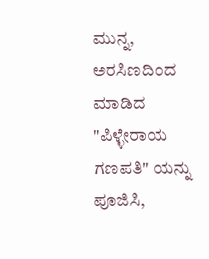ಮುನ್ನ, ಅರಸಿಣದಿಂದ ಮಾಡಿದ "ಪಿಳ್ಳೇರಾಯ ಗಣಪತಿ" ಯನ್ನು ಪೂಜಿಸಿ,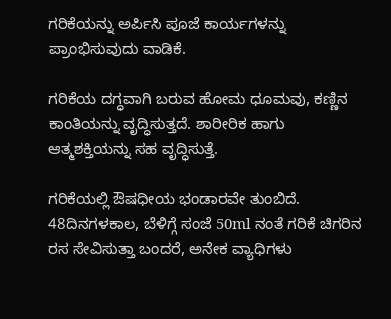ಗರಿಕೆಯನ್ನು ಅರ್ಪಿಸಿ ಪೂಜೆ ಕಾರ್ಯಗಳನ್ನು ಪ್ರಾಂಭಿಸುವುದು ವಾಡಿಕೆ.

ಗರಿಕೆಯ ದಗ್ಧವಾಗಿ ಬರುವ ಹೋಮ ಧೂಮವು, ಕಣ್ಣಿನ ಕಾಂತಿಯನ್ನು ವೃದ್ಧಿಸುತ್ತದೆ. ಶಾರೀರಿಕ ಹಾಗು ಆತ್ಮಶಕ್ತಿಯನ್ನು ಸಹ ವೃದ್ಧಿಸುತ್ತೆ.

ಗರಿಕೆಯಲ್ಲಿ ಔಷಧೀಯ ಭಂಡಾರವೇ ತುಂಬಿದೆ. 48ದಿನಗಳಕಾಲ, ಬೆಳಿಗ್ಗೆ ಸಂಜೆ 50ml ನಂತೆ ಗರಿಕೆ ಚಿಗರಿನ ರಸ ಸೇವಿಸುತ್ತಾ ಬಂದರೆ, ಅನೇಕ ವ್ಯಾಧಿಗಳು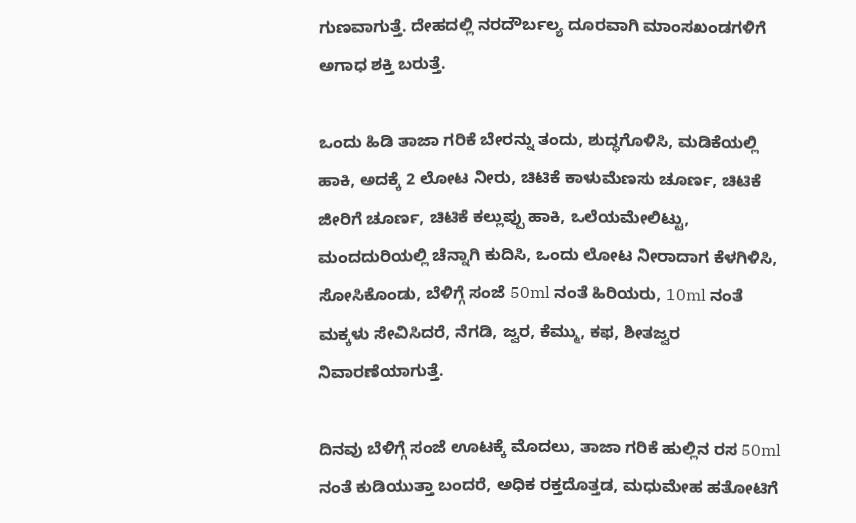ಗುಣವಾಗುತ್ತೆ. ದೇಹದಲ್ಲಿ ನರದೌರ್ಬಲ್ಯ ದೂರವಾಗಿ ಮಾಂಸಖಂಡಗಳಿಗೆ ಅಗಾಧ ಶಕ್ತಿ ಬರುತ್ತೆ.

ಒಂದು ಹಿಡಿ ತಾಜಾ ಗರಿಕೆ ಬೇರನ್ನು ತಂದು, ಶುದ್ಧಗೊಳಿಸಿ, ಮಡಿಕೆಯಲ್ಲಿ ಹಾಕಿ, ಅದಕ್ಕೆ 2 ಲೋಟ ನೀರು, ಚಿಟಿಕೆ ಕಾಳುಮೆಣಸು ಚೂರ್ಣ, ಚಿಟಿಕೆ ಜೀರಿಗೆ ಚೂರ್ಣ, ಚಿಟಿಕೆ ಕಲ್ಲುಪ್ಪು ಹಾಕಿ, ಒಲೆಯಮೇಲಿಟ್ಟು, ಮಂದದುರಿಯಲ್ಲಿ ಚೆನ್ನಾಗಿ ಕುದಿಸಿ, ಒಂದು ಲೋಟ ನೀರಾದಾಗ ಕೆಳಗಿಳಿಸಿ, ಸೋಸಿಕೊಂಡು, ಬೆಳಿಗ್ಗೆ ಸಂಜೆ 50ml ನಂತೆ ಹಿರಿಯರು, 10ml ನಂತೆ ಮಕ್ಕಳು ಸೇವಿಸಿದರೆ, ನೆಗಡಿ, ಜ್ವರ, ಕೆಮ್ಮು, ಕಫ, ಶೀತಜ್ವರ ನಿವಾರಣೆಯಾಗುತ್ತೆ.

ದಿನವು ಬೆಳಿಗ್ಗೆ ಸಂಜೆ ಊಟಕ್ಕೆ ಮೊದಲು, ತಾಜಾ ಗರಿಕೆ ಹುಲ್ಲಿನ ರಸ 50ml ನಂತೆ ಕುಡಿಯುತ್ತಾ ಬಂದರೆ, ಅಧಿಕ ರಕ್ತದೊತ್ತಡ, ಮಧುಮೇಹ ಹತೋಟಿಗೆ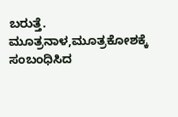ಬರುತ್ತೆ. ಮೂತ್ರನಾಳ,ಮೂತ್ರಕೋಶಕ್ಕೆ ಸಂಬಂಧಿಸಿದ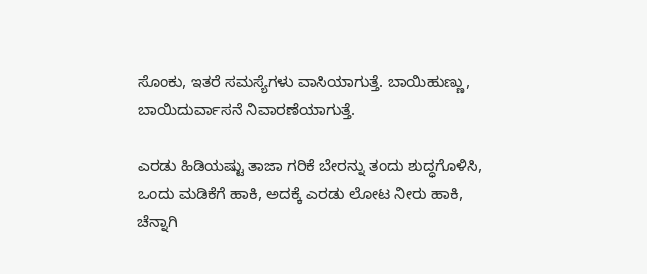ಸೊಂಕು, ಇತರೆ ಸಮಸ್ಯೆಗಳು ವಾಸಿಯಾಗುತ್ತೆ. ಬಾಯಿಹುಣ್ಣು, ಬಾಯಿದುರ್ವಾಸನೆ ನಿವಾರಣೆಯಾಗುತ್ತೆ.

ಎರಡು ಹಿಡಿಯಷ್ಟು ತಾಜಾ ಗರಿಕೆ ಬೇರನ್ನು ತಂದು ಶುದ್ಧಗೊಳಿಸಿ, ಒಂದು ಮಡಿಕೆಗೆ ಹಾಕಿ, ಅದಕ್ಕೆ ಎರಡು ಲೋಟ ನೀರು ಹಾಕಿ, ಚೆನ್ನಾಗಿ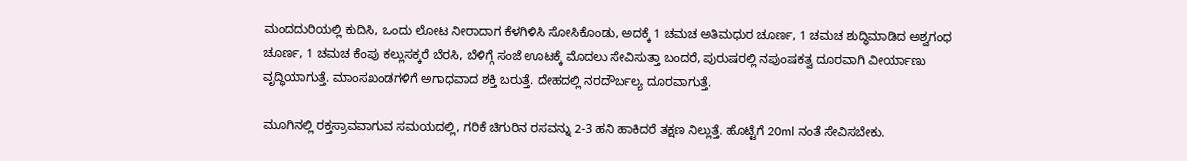ಮಂದದುರಿಯಲ್ಲಿ ಕುದಿಸಿ, ಒಂದು ಲೋಟ ನೀರಾದಾಗ ಕೆಳಗಿಳಿಸಿ ಸೋಸಿಕೊಂಡು, ಅದಕ್ಕೆ 1 ಚಮಚ ಅತಿಮಧುರ ಚೂರ್ಣ, 1 ಚಮಚ ಶುದ್ಧಿಮಾಡಿದ ಅಶ್ವಗಂಧ ಚೂರ್ಣ, 1 ಚಮಚ ಕೆಂಪು ಕಲ್ಲುಸಕ್ಕರೆ ಬೆರಸಿ, ಬೆಳಿಗ್ಗೆ ಸಂಜೆ ಊಟಕ್ಕೆ ಮೊದಲು ಸೇವಿಸುತ್ತಾ ಬಂದರೆ, ಪುರುಷರಲ್ಲಿ ನಪುಂಷಕತ್ವ ದೂರವಾಗಿ ವೀರ್ಯಾಣು ವೃದ್ಧಿಯಾಗುತ್ತೆ. ಮಾಂಸಖಂಡಗಳಿಗೆ ಅಗಾಧವಾದ ಶಕ್ತಿ ಬರುತ್ತೆ. ದೇಹದಲ್ಲಿ ನರದೌರ್ಬಲ್ಯ ದೂರವಾಗುತ್ತೆ.

ಮೂಗಿನಲ್ಲಿ ರಕ್ತಸ್ರಾವವಾಗುವ ಸಮಯದಲ್ಲಿ, ಗರಿಕೆ ಚಿಗುರಿನ ರಸವನ್ನು 2-3 ಹನಿ ಹಾಕಿದರೆ ತಕ್ಷಣ ನಿಲ್ಲುತ್ತೆ. ಹೊಟ್ಟೆಗೆ 20ml ನಂತೆ ಸೇವಿಸಬೇಕು.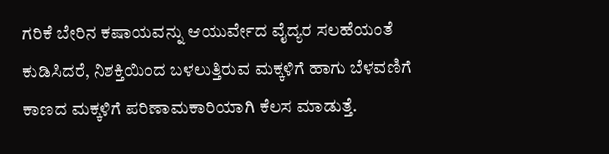ಗರಿಕೆ ಬೇರಿನ ಕಷಾಯವನ್ನು ಆಯುರ್ವೇದ ವೈದ್ಯರ ಸಲಹೆಯಂತೆ ಕುಡಿಸಿದರೆ, ನಿಶಕ್ತಿಯಿಂದ ಬಳಲುತ್ತಿರುವ ಮಕ್ಕಳಿಗೆ ಹಾಗು ಬೆಳವಣಿಗೆ ಕಾಣದ ಮಕ್ಕಳಿಗೆ ಪರಿಣಾಮಕಾರಿಯಾಗಿ ಕೆಲಸ ಮಾಡುತ್ತೆ.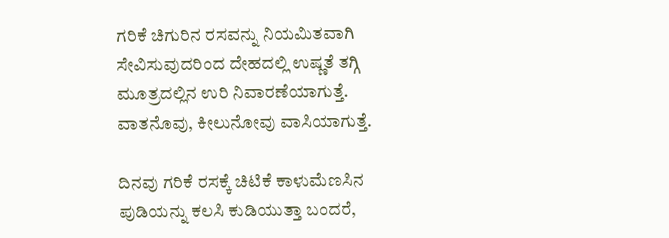ಗರಿಕೆ ಚಿಗುರಿನ ರಸವನ್ನು ನಿಯಮಿತವಾಗಿ ಸೇವಿಸುವುದರಿಂದ ದೇಹದಲ್ಲಿ ಉಷ್ಣತೆ ತಗ್ಗಿ ಮೂತ್ರದಲ್ಲಿನ ಉರಿ ನಿವಾರಣೆಯಾಗುತ್ತೆ. ವಾತನೊವು, ಕೀಲುನೋವು ವಾಸಿಯಾಗುತ್ತೆ.

ದಿನವು ಗರಿಕೆ ರಸಕ್ಕೆ ಚಿಟಿಕೆ ಕಾಳುಮೆಣಸಿನ ಪುಡಿಯನ್ನು ಕಲಸಿ ಕುಡಿಯುತ್ತಾ ಬಂದರೆ,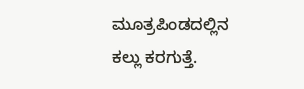ಮೂತ್ರಪಿಂಡದಲ್ಲಿನ ಕಲ್ಲು ಕರಗುತ್ತೆ.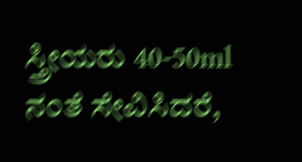ಸ್ತ್ರೀಯರು 40-50ml ನಂತೆ ಸೇವಿಸಿದರೆ,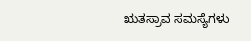ಋತಸ್ರಾವ ಸಮಸ್ಯೆಗಳು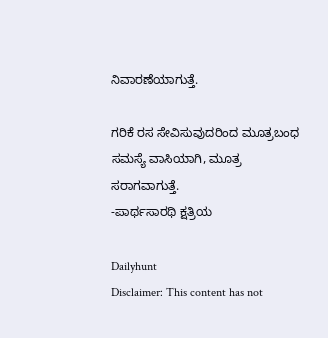ನಿವಾರಣೆಯಾಗುತ್ತೆ.

ಗರಿಕೆ ರಸ ಸೇವಿಸುವುದರಿಂದ ಮೂತ್ರಬಂಧ ಸಮಸ್ಯೆ ವಾಸಿಯಾಗಿ, ಮೂತ್ರ ಸರಾಗವಾಗುತ್ತೆ.
-ಪಾರ್ಥಸಾರಥಿ ಕ್ಷತ್ರಿಯ

Dailyhunt
Disclaimer: This content has not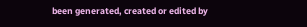been generated, created or edited by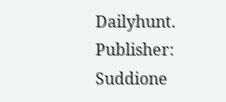Dailyhunt. Publisher: Suddione